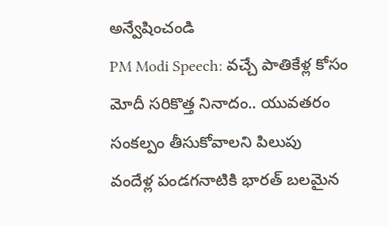అన్వేషించండి
PM Modi Speech: వచ్చే పాతికేళ్ల కోసం మోదీ సరికొత్త నినాదం.. యువతరం సంకల్పం తీసుకోవాలని పిలుపు
వందేళ్ల పండగనాటికి భారత్ బలమైన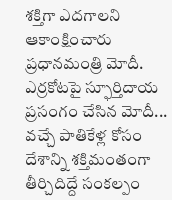శక్తిగా ఎదగాలని ఆకాంక్షించారు ప్రధానమంత్రి మోదీ. ఎర్రకోటపై స్ఫూర్తిదాయ ప్రసంగం చేసిన మోదీ... వచ్చే పాతికేళ్ల కోసం దేశాన్ని శక్తిమంతంగా తీర్చిదిద్దే సంకల్పం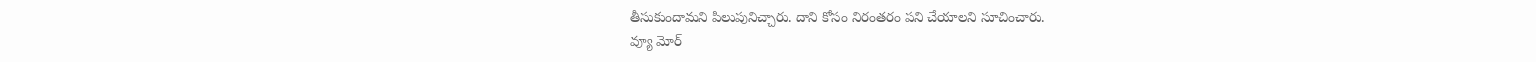తీసుకుందామని పిలుపునిచ్చారు. దాని కోసం నిరంతరం పని చేయాలని సూచించారు.
వ్యూ మోర్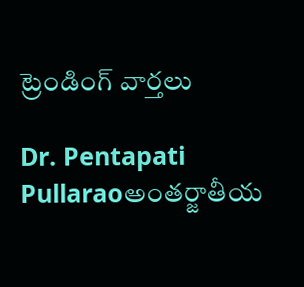ట్రెండింగ్ వార్తలు

Dr. Pentapati Pullaraoఅంతర్జాతీయ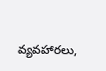వ్యవహారలు,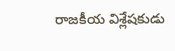రాజకీయ విశ్లేషకుడు